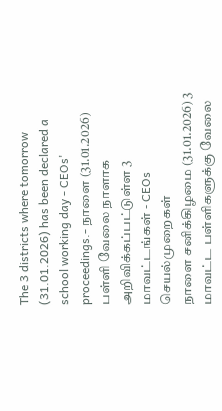The 3 districts where tomorrow (31.01.2026) has been declared a school working day - CEOs' proceedings.- நாளை (31.01.2026) பள்ளி வேலை நாளாக அறிவிக்கப்பட்டுள்ள 3 மாவட்டங்கள் - CEOs செயல்முறைகள்
நாளை சனிக்கிழமை (31.01.2026) 3 மாவட்ட பள்ளிகளுக்கு வேலை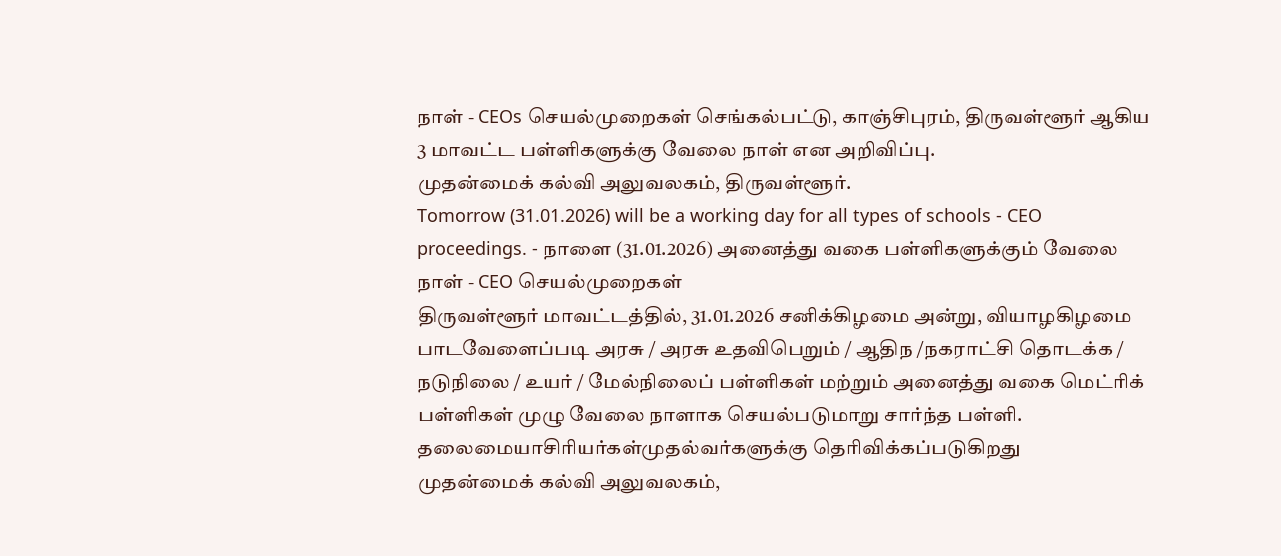நாள் - CEOs செயல்முறைகள் செங்கல்பட்டு, காஞ்சிபுரம், திருவள்ளூர் ஆகிய 3 மாவட்ட பள்ளிகளுக்கு வேலை நாள் என அறிவிப்பு.
முதன்மைக் கல்வி அலுவலகம், திருவள்ளூர்.
Tomorrow (31.01.2026) will be a working day for all types of schools - CEO proceedings. - நாளை (31.01.2026) அனைத்து வகை பள்ளிகளுக்கும் வேலை நாள் - CEO செயல்முறைகள்
திருவள்ளூர் மாவட்டத்தில், 31.01.2026 சனிக்கிழமை அன்று, வியாழகிழமை பாடவேளைப்படி அரசு / அரசு உதவிபெறும் / ஆதிந /நகராட்சி தொடக்க / நடுநிலை / உயர் / மேல்நிலைப் பள்ளிகள் மற்றும் அனைத்து வகை மெட்ரிக் பள்ளிகள் முழு வேலை நாளாக செயல்படுமாறு சார்ந்த பள்ளி. தலைமையாசிரியர்கள்முதல்வர்களுக்கு தெரிவிக்கப்படுகிறது
முதன்மைக் கல்வி அலுவலகம்,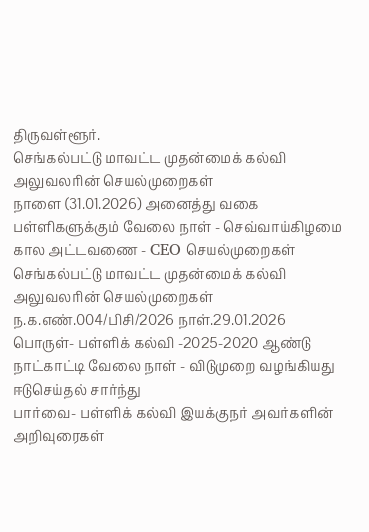திருவள்ளூர்.
செங்கல்பட்டு மாவட்ட முதன்மைக் கல்வி அலுவலரின் செயல்முறைகள்
நாளை (31.01.2026) அனைத்து வகை பள்ளிகளுக்கும் வேலை நாள் - செவ்வாய்கிழமை கால அட்டவணை - CEO செயல்முறைகள்
செங்கல்பட்டு மாவட்ட முதன்மைக் கல்வி அலுவலரின் செயல்முறைகள்
ந.க.எண்.004/பிசி/2026 நாள்.29.01.2026
பொருள்- பள்ளிக் கல்வி -2025-2020 ஆண்டு நாட்காட்டி வேலை நாள் - விடுமுறை வழங்கியது ஈடுசெய்தல் சார்ந்து
பார்வை- பள்ளிக் கல்வி இயக்குநர் அவர்களின் அறிவுரைகள்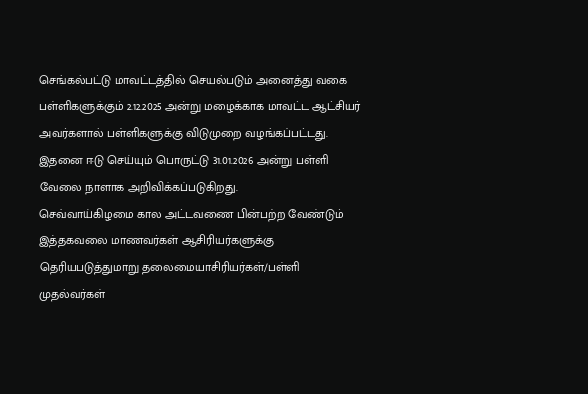செங்கல்பட்டு மாவட்டத்தில் செயல்படும் அனைத்து வகை பள்ளிகளுக்கும் 2.12.2025 அன்று மழைக்காக மாவட்ட ஆட்சியர் அவர்களால் பள்ளிகளுக்கு விடுமுறை வழங்கப்பட்டது. இதனை ஈடு செய்யும் பொருட்டு 31.01.2026 அன்று பள்ளி வேலை நாளாக அறிவிக்கப்படுகிறது.
செவ்வாய்கிழமை கால அட்டவணை பின்பற்ற வேண்டும் இத்தகவலை மாணவர்கள் ஆசிரியர்களுக்கு தெரியபடுத்துமாறு தலைமையாசிரியர்கள்/பள்ளி முதல்வர்கள்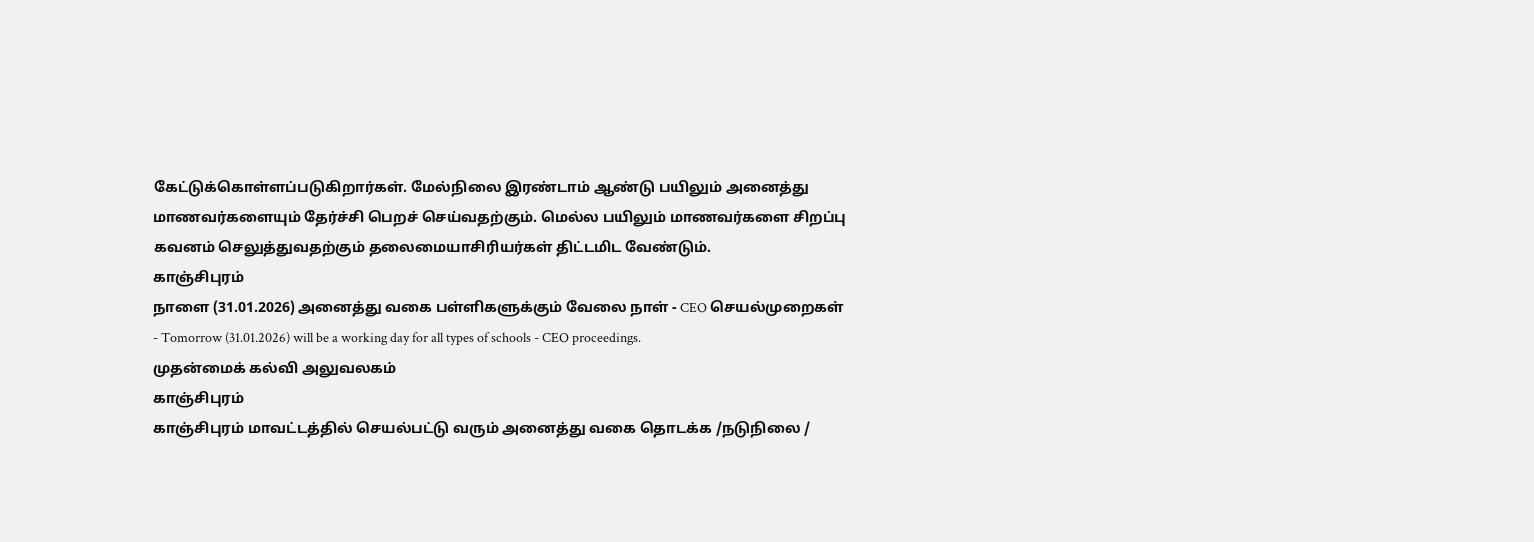கேட்டுக்கொள்ளப்படுகிறார்கள். மேல்நிலை இரண்டாம் ஆண்டு பயிலும் அனைத்து மாணவர்களையும் தேர்ச்சி பெறச் செய்வதற்கும். மெல்ல பயிலும் மாணவர்களை சிறப்பு கவனம் செலுத்துவதற்கும் தலைமையாசிரியர்கள் திட்டமிட வேண்டும்.
காஞ்சிபுரம்
நாளை (31.01.2026) அனைத்து வகை பள்ளிகளுக்கும் வேலை நாள் - CEO செயல்முறைகள் - Tomorrow (31.01.2026) will be a working day for all types of schools - CEO proceedings.
முதன்மைக் கல்வி அலுவலகம்
காஞ்சிபுரம்
காஞ்சிபுரம் மாவட்டத்தில் செயல்பட்டு வரும் அனைத்து வகை தொடக்க /நடுநிலை /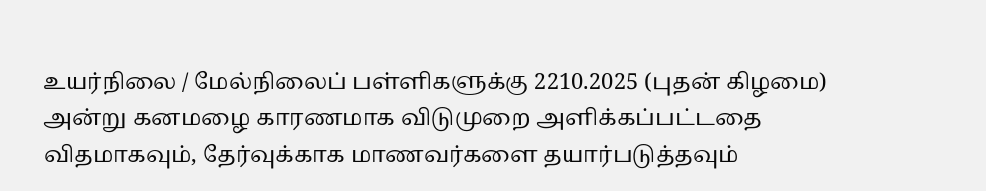உயர்நிலை / மேல்நிலைப் பள்ளிகளுக்கு 2210.2025 (புதன் கிழமை) அன்று கனமழை காரணமாக விடுமுறை அளிக்கப்பட்டதை விதமாகவும், தேர்வுக்காக மாணவர்களை தயார்படுத்தவும்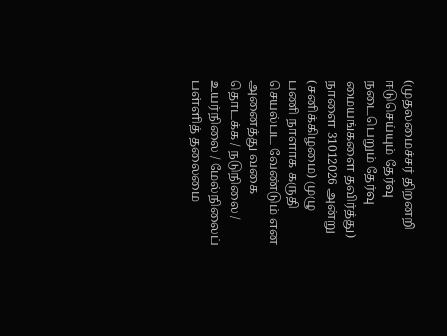(முதலமைச்சர் திறனறி ஈடுசெய்யும் தேர்வு நடைபெறும் தேர்வு மையங்களை தவிர்த்து) நாளை 31012026 அன்று (சனிக்கிழமை) முழு பணி நாளாக கருதி செயல்பட வேண்டும் என அனைத்து வகை தொடக்க / நடுநிலை / உயர்நிலை / மேல்நிலைப் பள்ளித் தலைமை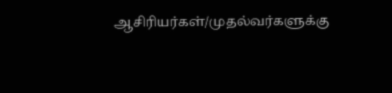ஆசிரியர்கள்/முதல்வர்களுக்கு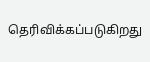தெரிவிக்கப்படுகிறது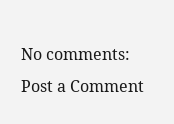No comments:
Post a Comment